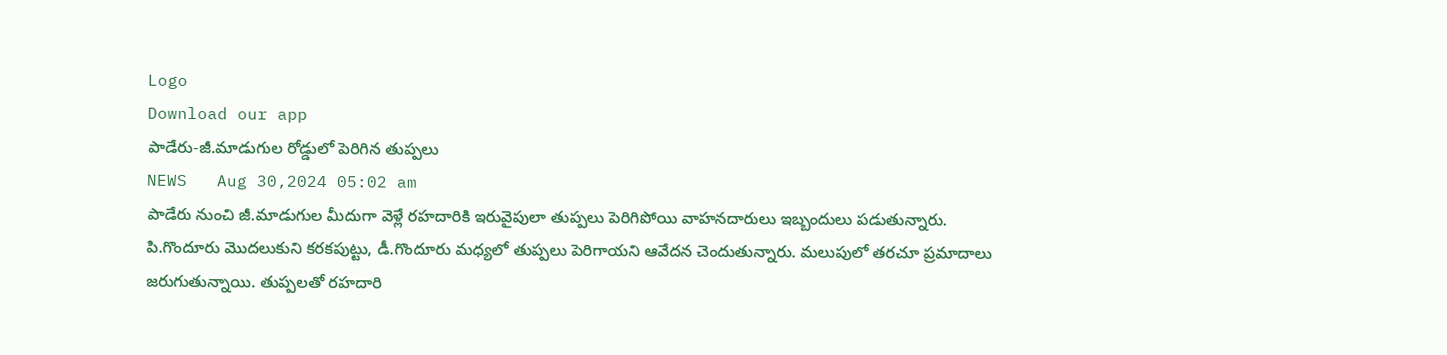Logo
Download our app
పాడేరు-జీ.మాడుగుల రోడ్డులో పెరిగిన తుప్పలు
NEWS   Aug 30,2024 05:02 am
పాడేరు నుంచి జీ.మాడుగుల మీదుగా వెళ్లే రహదారికి ఇరువైపులా తుప్పలు పెరిగిపోయి వాహనదారులు ఇబ్బందులు పడుతున్నారు. పి.గొందూరు మొదలుకుని కరకపుట్టు, డీ.గొందూరు మధ్యలో తుప్పలు పెరిగాయని ఆవేదన చెందుతున్నారు. మలుపులో తరచూ ప్రమాదాలు జరుగుతున్నాయి. తుప్పలతో రహదారి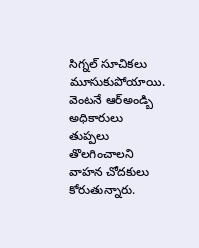సిగ్నల్ సూచికలు మూసుకుపోయాయి. వెంటనే ఆర్అండ్బి అధికారులు తుప్పలు తొలగించాలని వాహన చోదకులు కోరుతున్నారు.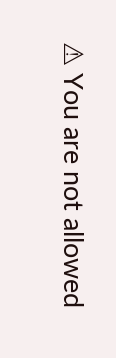⚠ You are not allowed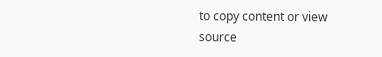to copy content or view source